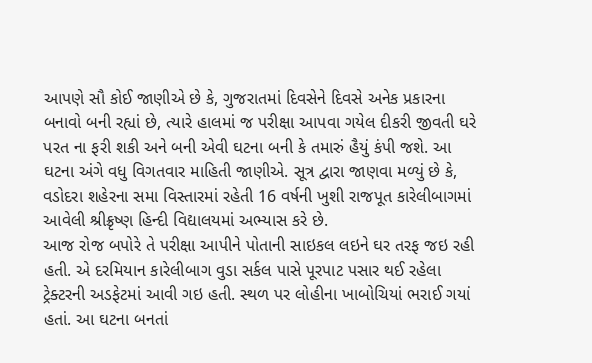આપણે સૌ કોઈ જાણીએ છે કે, ગુજરાતમાં દિવસેને દિવસે અનેક પ્રકારના બનાવો બની રહ્યાં છે, ત્યારે હાલમાં જ પરીક્ષા આપવા ગયેલ દીકરી જીવતી ઘરે પરત ના ફરી શકી અને બની એવી ઘટના બની કે તમારું હૈયું કંપી જશે. આ ઘટના અંગે વધુ વિગતવાર માહિતી જાણીએ. સૂત્ર દ્વારા જાણવા મળ્યું છે કે, વડોદરા શહેરના સમા વિસ્તારમાં રહેતી 16 વર્ષની ખુશી રાજપૂત કારેલીબાગમાં આવેલી શ્રીક્રૃષ્ણ હિન્દી વિદ્યાલયમાં અભ્યાસ કરે છે.
આજ રોજ બપોરે તે પરીક્ષા આપીને પોતાની સાઇકલ લઇને ઘર તરફ જઇ રહી હતી. એ દરમિયાન કારેલીબાગ વુડા સર્કલ પાસે પૂરપાટ પસાર થઈ રહેલા ટ્રેક્ટરની અડફેટમાં આવી ગઇ હતી. સ્થળ પર લોહીના ખાબોચિયાં ભરાઈ ગયાં હતાં. આ ઘટના બનતાં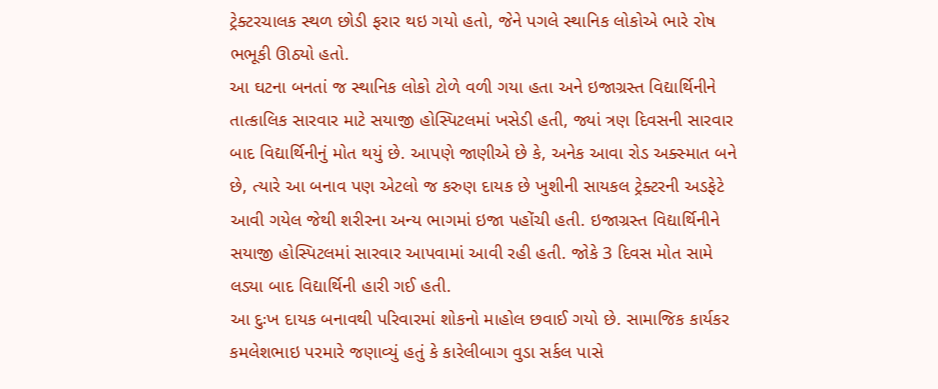ટ્રેક્ટરચાલક સ્થળ છોડી ફરાર થઇ ગયો હતો, જેને પગલે સ્થાનિક લોકોએ ભારે રોષ ભભૂકી ઊઠ્યો હતો.
આ ઘટના બનતાં જ સ્થાનિક લોકો ટોળે વળી ગયા હતા અને ઇજાગ્રસ્ત વિદ્યાર્થિનીને તાત્કાલિક સારવાર માટે સયાજી હોસ્પિટલમાં ખસેડી હતી, જ્યાં ત્રણ દિવસની સારવાર બાદ વિદ્યાર્થિનીનું મોત થયું છે. આપણે જાણીએ છે કે, અનેક આવા રોડ અક્સ્માત બને છે, ત્યારે આ બનાવ પણ એટલો જ કરુણ દાયક છે ખુશીની સાયકલ ટ્રેક્ટરની અડફેટે આવી ગયેલ જેથી શરીરના અન્ય ભાગમાં ઇજા પહોંચી હતી. ઇજાગ્રસ્ત વિદ્યાર્થિનીને સયાજી હોસ્પિટલમાં સારવાર આપવામાં આવી રહી હતી. જોકે 3 દિવસ મોત સામે લડ્યા બાદ વિદ્યાર્થિની હારી ગઈ હતી.
આ દુઃખ દાયક બનાવથી પરિવારમાં શોકનો માહોલ છવાઈ ગયો છે. સામાજિક કાર્યકર કમલેશભાઇ પરમારે જણાવ્યું હતું કે કારેલીબાગ વુડા સર્કલ પાસે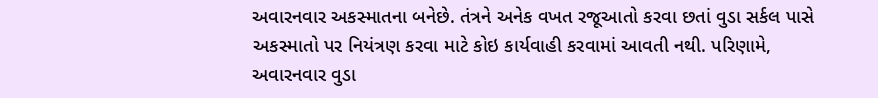અવારનવાર અકસ્માતના બનેછે. તંત્રને અનેક વખત રજૂઆતો કરવા છતાં વુડા સર્કલ પાસે અકસ્માતો પર નિયંત્રણ કરવા માટે કોઇ કાર્યવાહી કરવામાં આવતી નથી. પરિણામે, અવારનવાર વુડા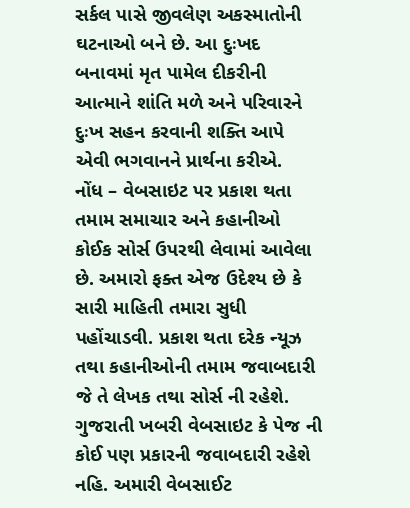સર્કલ પાસે જીવલેણ અકસ્માતોની ઘટનાઓ બને છે. આ દુઃખદ બનાવમાં મૃત પામેલ દીકરીની આત્માને શાંતિ મળે અને પરિવારને દુઃખ સહન કરવાની શક્તિ આપે એવી ભગવાનને પ્રાર્થના કરીએ.
નોંધ – વેબસાઇટ પર પ્રકાશ થતા તમામ સમાચાર અને કહાનીઓ કોઈક સોર્સ ઉપરથી લેવામાં આવેલા છે. અમારો ફક્ત એજ ઉદેશ્ય છે કે સારી માહિતી તમારા સુધી પહોંચાડવી. પ્રકાશ થતા દરેક ન્યૂઝ તથા કહાનીઓની તમામ જવાબદારી જે તે લેખક તથા સોર્સ ની રહેશે. ગુજરાતી ખબરી વેબસાઇટ કે પેજ ની કોઈ પણ પ્રકારની જવાબદારી રહેશે નહિ. અમારી વેબસાઈટ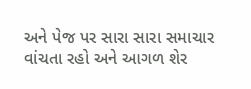અને પેજ પર સારા સારા સમાચાર વાંચતા રહો અને આગળ શેર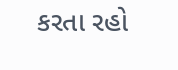કરતા રહો